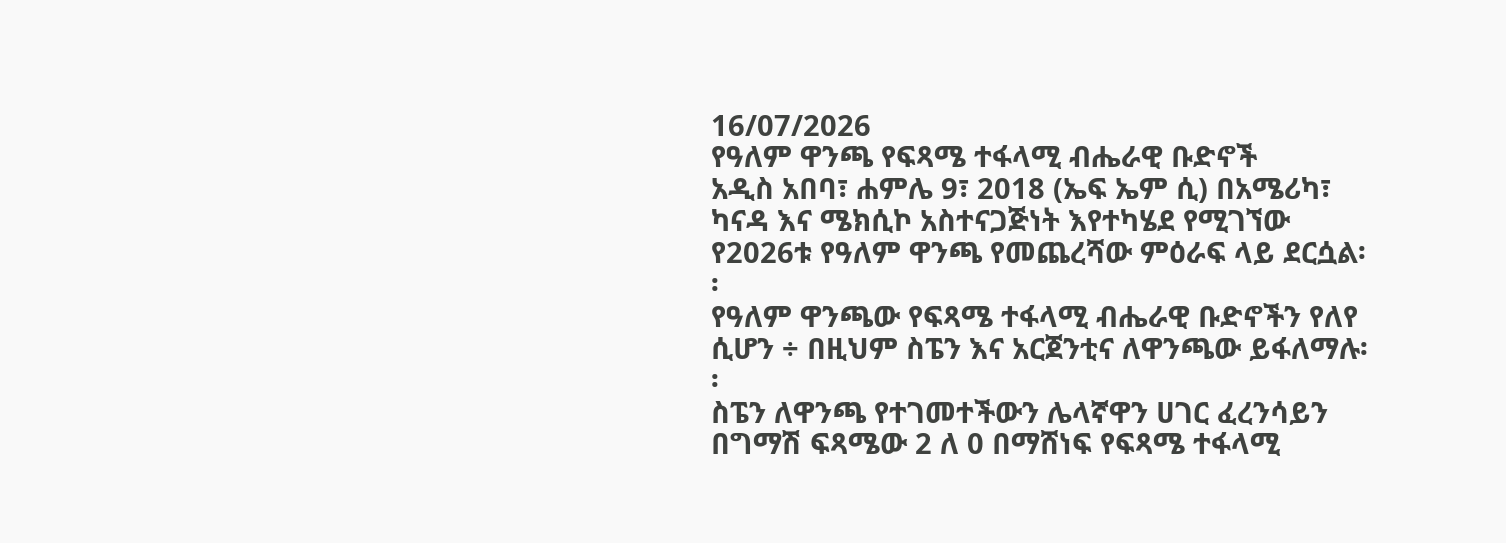16/07/2026
የዓለም ዋንጫ የፍጻሜ ተፋላሚ ብሔራዊ ቡድኖች
አዲስ አበባ፣ ሐምሌ 9፣ 2018 (ኤፍ ኤም ሲ) በአሜሪካ፣ ካናዳ እና ሜክሲኮ አስተናጋጅነት እየተካሄደ የሚገኘው የ2026ቱ የዓለም ዋንጫ የመጨረሻው ምዕራፍ ላይ ደርሷል፡፡
የዓለም ዋንጫው የፍጻሜ ተፋላሚ ብሔራዊ ቡድኖችን የለየ ሲሆን ÷ በዚህም ስፔን እና አርጀንቲና ለዋንጫው ይፋለማሉ፡፡
ስፔን ለዋንጫ የተገመተችውን ሌላኛዋን ሀገር ፈረንሳይን በግማሽ ፍጻሜው 2 ለ 0 በማሸነፍ የፍጻሜ ተፋላሚ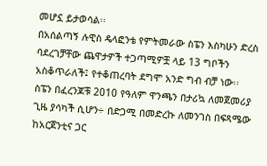መሆኗ ይታወሳል፡፡
በአሰልጣኝ ሉዊስ ዴላፎንቴ የምትመራው ስፔን እስካሁን ድረስ ባደረገቻቸው ጨዋታዎች ተጋጣሚዎቿ ላይ 13 ግቦችን አስቆጥራለች፤ የተቆጠረባት ደግሞ አንድ ግብ ብቻ ነው፡፡
ስፔን በፈረንጆቹ 2010 የዓለም ዋንጫን በታሪኳ ለመጀመሪያ ጊዜ ያሳካች ሲሆን÷ በድጋሚ በመድረኩ ለመንገስ በፍጻሜው ከአርጀንቲና ጋር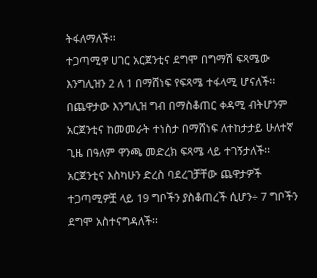ትፋለማለች፡፡
ተጋጣሚዋ ሀገር አርጀንቲና ደግሞ በግማሽ ፍጻሜው እንግሊዝን 2 ለ 1 በማሸነፍ የፍጻሜ ተፋላሚ ሆናለች፡፡
በጨዋታው እንግሊዝ ግብ በማስቆጠር ቀዳሚ ብትሆንም አርጀንቲና ከመመራት ተነስታ በማሸነፍ ለተከታታይ ሁለተኛ ጊዜ በዓለም ዋንጫ መድረክ ፍጻሜ ላይ ተገኝታለች፡፡
አርጀንቲና እስካሁን ድረስ ባደረገቻቸው ጨዋታዎች ተጋጣሚዎቿ ላይ 19 ግቦችን ያስቆጠረች ሲሆን÷ 7 ግቦችን ደግሞ አስተናግዳለች፡፡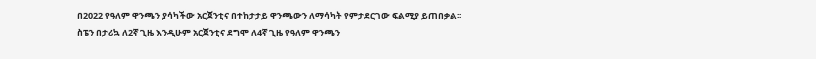በ2022 የዓለም ዋንጫን ያሳካችው አርጀንቲና በተከታታይ ዋንጫውን ለማሳካት የምታደርገው ፍልሚያ ይጠበቃል፡፡
ስፔን በታሪኳ ለ2ኛ ጊዜ እንዲሁም አርጀንቲና ደግሞ ለ4ኛ ጊዜ የዓለም ዋንጫን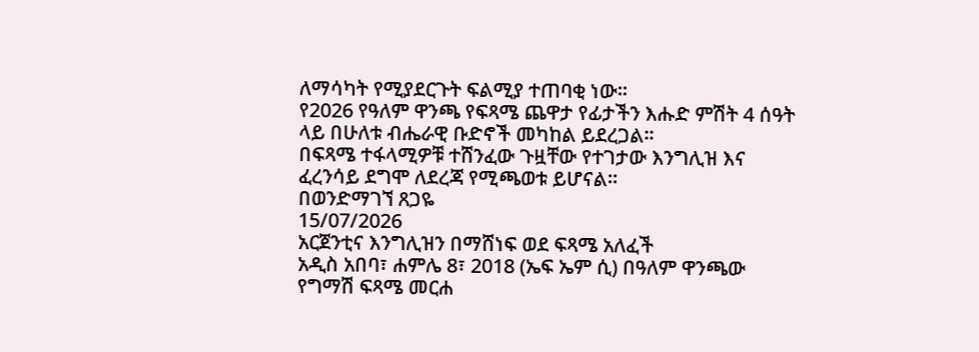ለማሳካት የሚያደርጉት ፍልሚያ ተጠባቂ ነው፡፡
የ2026 የዓለም ዋንጫ የፍጻሜ ጨዋታ የፊታችን እሑድ ምሽት 4 ሰዓት ላይ በሁለቱ ብሔራዊ ቡድኖች መካከል ይደረጋል፡፡
በፍጻሜ ተፋላሚዎቹ ተሸንፈው ጉዟቸው የተገታው እንግሊዝ እና ፈረንሳይ ደግሞ ለደረጃ የሚጫወቱ ይሆናል፡፡
በወንድማገኘ ጸጋዬ
15/07/2026
አርጀንቲና እንግሊዝን በማሸነፍ ወደ ፍጻሜ አለፈች
አዲስ አበባ፣ ሐምሌ 8፣ 2018 (ኤፍ ኤም ሲ) በዓለም ዋንጫው የግማሽ ፍጻሜ መርሐ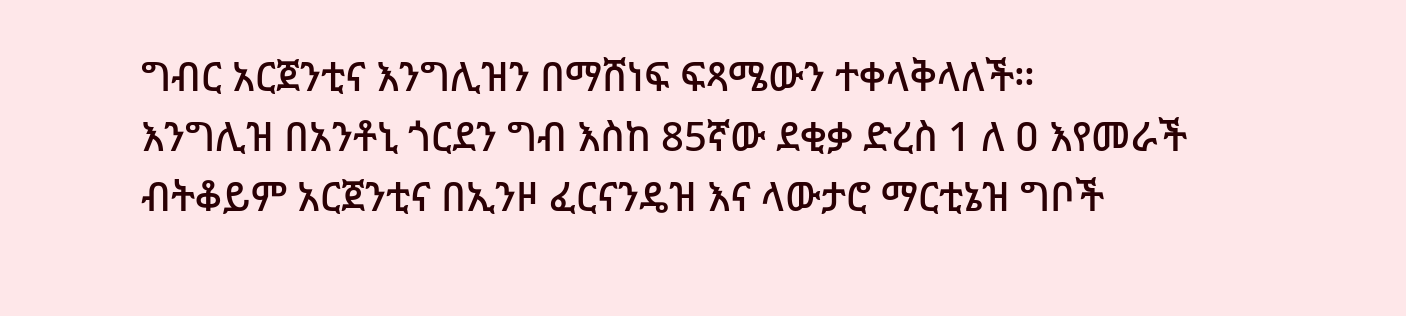ግብር አርጀንቲና እንግሊዝን በማሸነፍ ፍጻሜውን ተቀላቅላለች።
እንግሊዝ በአንቶኒ ጎርደን ግብ እስከ 85ኛው ደቂቃ ድረስ 1 ለ ዐ እየመራች ብትቆይም አርጀንቲና በኢንዞ ፈርናንዴዝ እና ላውታሮ ማርቲኔዝ ግቦች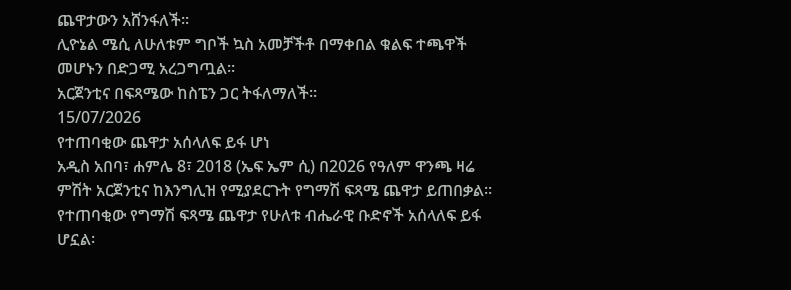ጨዋታውን አሸንፋለች።
ሊዮኔል ሜሲ ለሁለቱም ግቦች ኳስ አመቻችቶ በማቀበል ቁልፍ ተጫዋች መሆኑን በድጋሚ አረጋግጧል።
አርጀንቲና በፍጻሜው ከስፔን ጋር ትፋለማለች፡፡
15/07/2026
የተጠባቂው ጨዋታ አሰላለፍ ይፋ ሆነ
አዲስ አበባ፣ ሐምሌ 8፣ 2018 (ኤፍ ኤም ሲ) በ2026 የዓለም ዋንጫ ዛሬ ምሽት አርጀንቲና ከእንግሊዝ የሚያደርጉት የግማሽ ፍጻሜ ጨዋታ ይጠበቃል፡፡
የተጠባቂው የግማሽ ፍጻሜ ጨዋታ የሁለቱ ብሔራዊ ቡድኖች አሰላለፍ ይፋ ሆኗል፡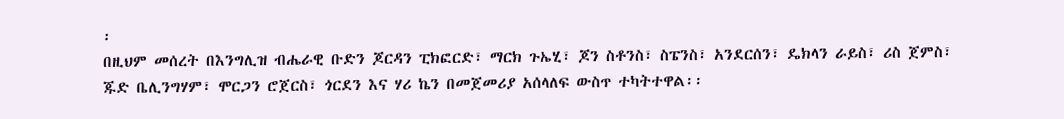፡
በዚህም መሰረት በእንግሊዝ ብሔራዊ ቡድን ጆርዳን ፒክፎርድ፣ ማርክ ጉኤሂ፣ ጆን ስቶንስ፣ ስፔንስ፣ አንደርሰን፣ ዴክላን ራይስ፣ ሪስ ጀምስ፣ ጁድ ቤሊንግሃም፣ ሞርጋን ሮጀርስ፣ ጎርደን እና ሃሪ ኬን በመጀመሪያ አሰላለፍ ውስጥ ተካትተዋል፡፡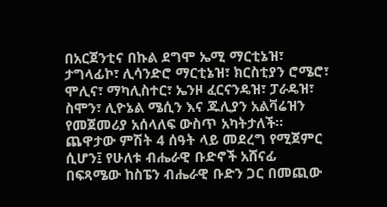በአርጀንቲና በኩል ደግሞ ኤሚ ማርቲኔዝ፣ ታግላፊኮ፣ ሊሳንድሮ ማርቲኔዝ፣ ክርስቲያን ሮሜሮ፣ ሞሊና፣ ማካሊስተር፣ ኤንዞ ፈርናንዴዝ፣ ፓራዴዝ፣ ስሞን፣ ሊዮኔል ሜሲን እና ጁሊያን አልቫሬዝን የመጀመሪያ አሰላለፍ ውስጥ አካትታለች፡፡
ጨዋታው ምሽት 4 ሰዓት ላይ መደረግ የሚጀምር ሲሆን፤ የሁለቱ ብሔራዊ ቡድኖች አሸናፊ በፍጻሜው ከስፔን ብሔራዊ ቡድን ጋር በመጪው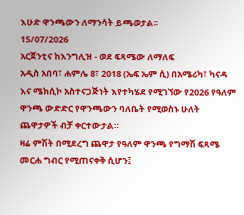እሁድ ዋንጫውን ለማንሳት ይጫወታል፡፡
15/07/2026
አርጀንቲና ከእንግሊዝ - ወደ ፍጻሜው ለማለፍ
አዲስ አበባ፣ ሐምሌ 8፣ 2018 (ኤፍ ኤም ሲ) በአሜሪካ፣ ካናዳ እና ሜክሲኮ አስተናጋጅነት እየተካሄደ የሚገኘው የ2026 የዓለም ዋንጫ ውድድር የዋንጫውን ባለቤት የሚወስኑ ሁለት ጨዋታዎች ብቻ ቀርተውታል።
ዛሬ ምሽት በሚደረግ ጨዋታ የዓለም ዋንጫ የግማሽ ፍጻሜ መርሐ ግብር የሚጠናቀቅ ሲሆን፤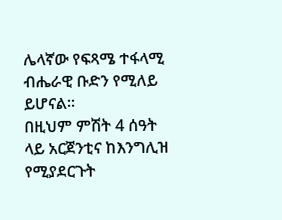ሌላኛው የፍጻሜ ተፋላሚ ብሔራዊ ቡድን የሚለይ ይሆናል፡፡
በዚህም ምሽት 4 ሰዓት ላይ አርጀንቲና ከእንግሊዝ የሚያደርጉት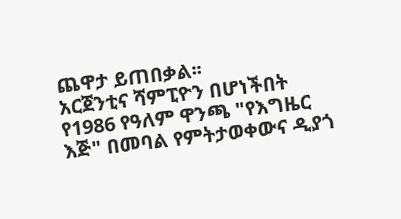ጨዋታ ይጠበቃል፡፡
አርጀንቲና ሻምፒዮን በሆነችበት የ1986 የዓለም ዋንጫ "የእግዜር እጅ" በመባል የምትታወቀውና ዲያጎ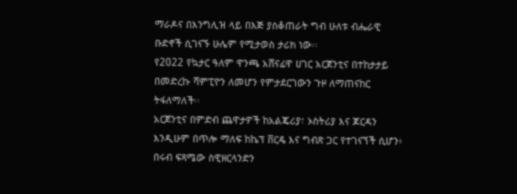ማራዶና በእንግሊዝ ላይ በእጅ ያስቆጠራት ግብ ሁለቱ ብሔራዊ ቡድኖች ሲገናኙ ሁሌም የሚታወስ ታሪክ ነው፡፡
የ2022 የኳታር ዓለም ዋንጫ አሸናፊዋ ሀገር አርጀንቲና በተከታታይ በመድረኩ ሻምፒዮን ለመሆን የምታደርገውን ጉዞ ለማጠናከር ትፋለማለች፡፡
አርጀንቲና በምድብ ጨዋታዎች ከአልጄሪያ፣ ኦስትሪያ እና ጆርዳን እንዲሁም በጥሎ ማለፍ ከኬፕ ቨርዴ እና ግብጽ ጋር የተገናኘች ሲሆን፥ በሩብ ፍጻሜው ስዊዘርላንድን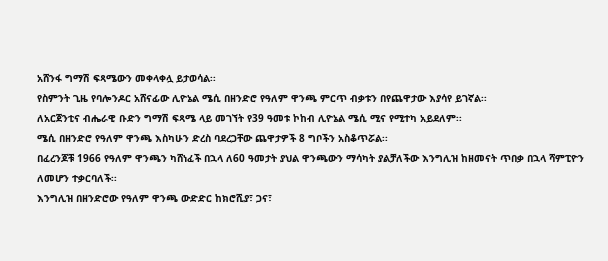አሸንፋ ግማሽ ፍጻሜውን መቀላቀሏ ይታወሳል፡፡
የስምንት ጊዜ የባሎንዶር አሸናፊው ሊዮኔል ሜሲ በዘንድሮ የዓለም ዋንጫ ምርጥ ብቃቱን በየጨዋታው እያሳየ ይገኛል፡፡
ለአርጀንቲና ብሔራዊ ቡድን ግማሽ ፍጻሜ ላይ መገኘት የ39 ዓመቱ ኮከብ ሊዮኔል ሜሲ ሚና የሚተካ አይደለም፡፡
ሜሲ በዘንድሮ የዓለም ዋንጫ እስካሁን ድረስ ባደረጋቸው ጨዋታዎች 8 ግቦችን አስቆጥሯል፡፡
በፈረንጆቹ 1966 የዓለም ዋንጫን ካሸነፈች በኋላ ለ60 ዓመታት ያህል ዋንጫውን ማሳካት ያልቻለችው እንግሊዝ ከዘመናት ጥበቃ በኋላ ሻምፒዮን ለመሆን ተቃርባለች፡፡
እንግሊዝ በዘንድሮው የዓለም ዋንጫ ውድድር ከክሮሺያ፣ ጋና፣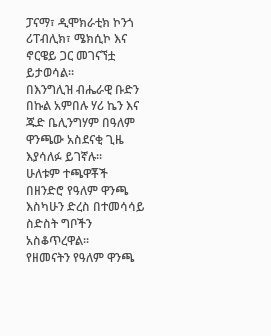ፓናማ፣ ዲሞክራቲክ ኮንጎ ሪፐብሊክ፣ ሜክሲኮ እና ኖርዌይ ጋር መገናኘቷ ይታወሳል፡፡
በእንግሊዝ ብሔራዊ ቡድን በኩል አምበሉ ሃሪ ኬን እና ጁድ ቤሊንግሃም በዓለም ዋንጫው አስደናቂ ጊዜ እያሳለፉ ይገኛሉ፡፡
ሁለቱም ተጫዋቾች በዘንድሮ የዓለም ዋንጫ እስካሁን ድረስ በተመሳሳይ ስድስት ግቦችን አስቆጥረዋል፡፡
የዘመናትን የዓለም ዋንጫ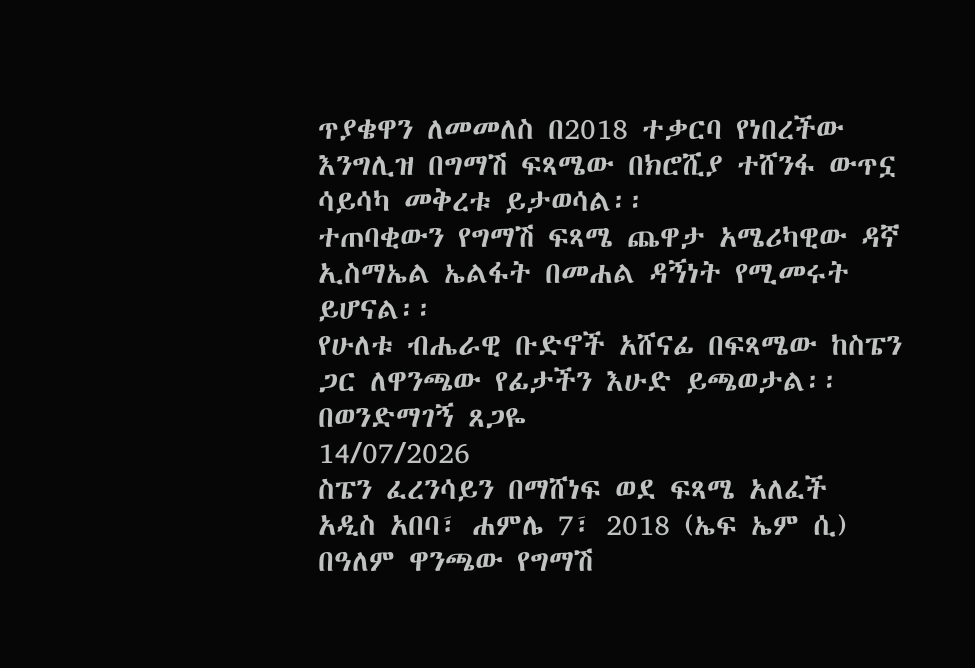ጥያቄዋን ለመመለስ በ2018 ተቃርባ የነበረችው እንግሊዝ በግማሽ ፍጻሜው በክሮሺያ ተሸንፋ ውጥኗ ሳይሳካ መቅረቱ ይታወሳል፡፡
ተጠባቂውን የግማሽ ፍጻሜ ጨዋታ አሜሪካዊው ዳኛ ኢስማኤል ኤልፋት በመሐል ዳኝነት የሚመሩት ይሆናል፡፡
የሁለቱ ብሔራዊ ቡድኖች አሸናፊ በፍጻሜው ከስፔን ጋር ለዋንጫው የፊታችን እሁድ ይጫወታል፡፡
በወንድማገኝ ጸጋዬ
14/07/2026
ስፔን ፈረንሳይን በማሸነፍ ወደ ፍጻሜ አለፈች
አዲስ አበባ፣ ሐምሌ 7፣ 2018 (ኤፍ ኤም ሲ) በዓለም ዋንጫው የግማሽ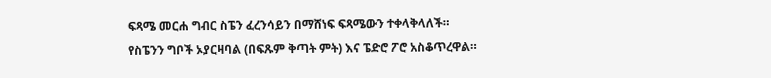ፍጻሜ መርሐ ግብር ስፔን ፈረንሳይን በማሸነፍ ፍጻሜውን ተቀላቅላለች።
የስፔንን ግቦች ኦያርዛባል (በፍጹም ቅጣት ምት) እና ፔድሮ ፖሮ አስቆጥረዋል።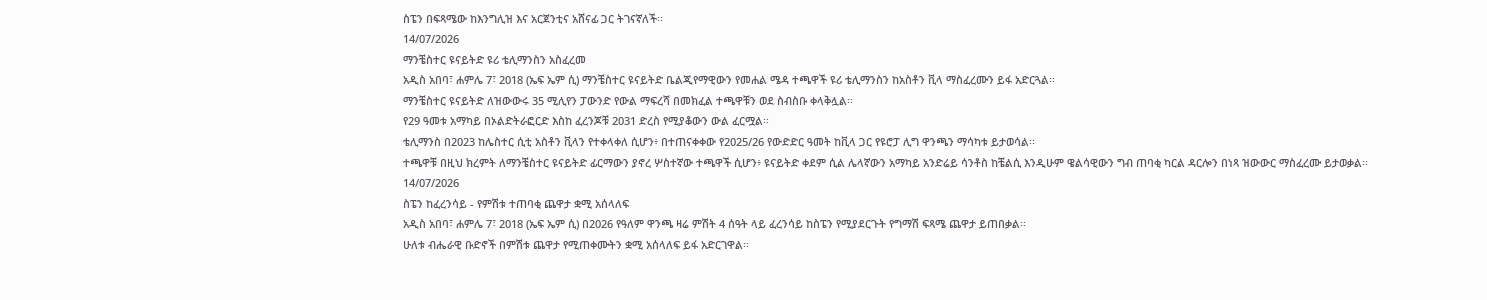ስፔን በፍጻሜው ከእንግሊዝ እና አርጀንቲና አሸናፊ ጋር ትገናኛለች፡፡
14/07/2026
ማንቼስተር ዩናይትድ ዩሪ ቴሊማንስን አስፈረመ
አዲስ አበባ፣ ሐምሌ 7፣ 2018 (ኤፍ ኤም ሲ) ማንቼስተር ዩናይትድ ቤልጂየማዊውን የመሐል ሜዳ ተጫዋች ዩሪ ቴሊማንስን ከአስቶን ቪላ ማስፈረሙን ይፋ አድርጓል፡፡
ማንቼስተር ዩናይትድ ለዝውውሩ 35 ሚሊየን ፓውንድ የውል ማፍረሻ በመክፈል ተጫዋቹን ወደ ስብስቡ ቀላቅሏል፡፡
የ29 ዓመቱ አማካይ በኦልድትራፎርድ እስከ ፈረንጆቹ 2031 ድረስ የሚያቆውን ውል ፈርሟል፡፡
ቴሊማንስ በ2023 ከሌስተር ሲቲ አስቶን ቪላን የተቀላቀለ ሲሆን፥ በተጠናቀቀው የ2025/26 የውድድር ዓመት ከቪላ ጋር የዩሮፓ ሊግ ዋንጫን ማሳካቱ ይታወሳል፡፡
ተጫዋቹ በዚህ ክረምት ለማንቼስተር ዩናይትድ ፊርማውን ያኖረ ሦስተኛው ተጫዋች ሲሆን፥ ዩናይትድ ቀደም ሲል ሌላኛውን አማካይ አንድሬይ ሳንቶስ ከቼልሲ እንዲሁም ዌልሳዊውን ግብ ጠባቂ ካርል ዳርሎን በነጻ ዝውውር ማስፈረሙ ይታወቃል፡፡
14/07/2026
ስፔን ከፈረንሳይ - የምሽቱ ተጠባቂ ጨዋታ ቋሚ አሰላለፍ
አዲስ አበባ፣ ሐምሌ 7፣ 2018 (ኤፍ ኤም ሲ) በ2026 የዓለም ዋንጫ ዛሬ ምሽት 4 ሰዓት ላይ ፈረንሳይ ከስፔን የሚያደርጉት የግማሽ ፍጻሜ ጨዋታ ይጠበቃል፡፡
ሁለቱ ብሔራዊ ቡድኖች በምሽቱ ጨዋታ የሚጠቀሙትን ቋሚ አሰላለፍ ይፋ አድርገዋል፡፡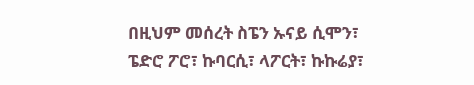በዚህም መሰረት ስፔን ኡናይ ሲሞን፣ ፔድሮ ፖሮ፣ ኩባርሲ፣ ላፖርት፣ ኩኩሬያ፣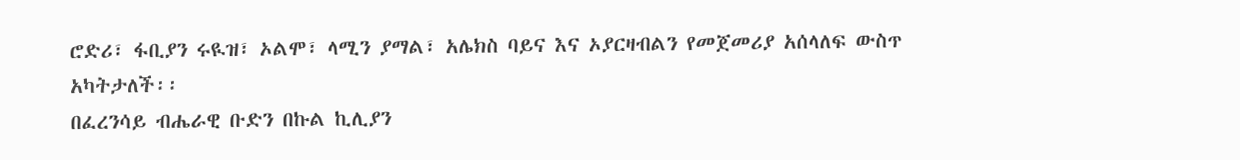ሮድሪ፣ ፋቢያን ሩዪዝ፣ ኦልሞ፣ ላሚን ያማል፣ አሌክስ ባይና እና ኦያርዛብልን የመጀመሪያ አሰላለፍ ውስጥ አካትታለች፡፡
በፈረንሳይ ብሔራዊ ቡድን በኩል ኪሊያን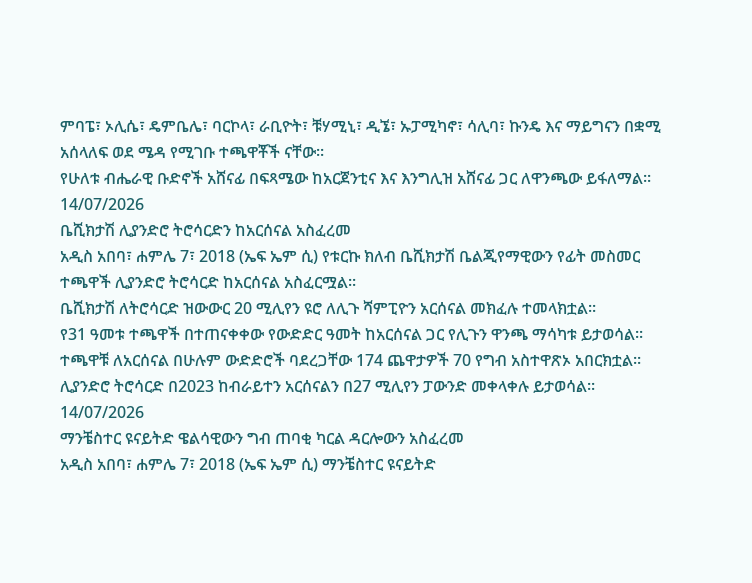ምባፔ፣ ኦሊሴ፣ ዴምቤሌ፣ ባርኮላ፣ ራቢዮት፣ ቹሃሚኒ፣ ዲኜ፣ ኡፓሚካኖ፣ ሳሊባ፣ ኩንዴ እና ማይግናን በቋሚ አሰላለፍ ወደ ሜዳ የሚገቡ ተጫዋቾች ናቸው፡፡
የሁለቱ ብሔራዊ ቡድኖች አሸናፊ በፍጻሜው ከአርጀንቲና እና እንግሊዝ አሸናፊ ጋር ለዋንጫው ይፋለማል፡፡
14/07/2026
ቤሺክታሽ ሊያንድሮ ትሮሳርድን ከአርሰናል አስፈረመ
አዲስ አበባ፣ ሐምሌ 7፣ 2018 (ኤፍ ኤም ሲ) የቱርኩ ክለብ ቤሺክታሽ ቤልጂየማዊውን የፊት መስመር ተጫዋች ሊያንድሮ ትሮሳርድ ከአርሰናል አስፈርሟል፡፡
ቤሺክታሽ ለትሮሳርድ ዝውውር 20 ሚሊየን ዩሮ ለሊጉ ሻምፒዮን አርሰናል መክፈሉ ተመላክቷል፡፡
የ31 ዓመቱ ተጫዋች በተጠናቀቀው የውድድር ዓመት ከአርሰናል ጋር የሊጉን ዋንጫ ማሳካቱ ይታወሳል፡፡
ተጫዋቹ ለአርሰናል በሁሉም ውድድሮች ባደረጋቸው 174 ጨዋታዎች 70 የግብ አስተዋጽኦ አበርክቷል፡፡
ሊያንድሮ ትሮሳርድ በ2023 ከብራይተን አርሰናልን በ27 ሚሊየን ፓውንድ መቀላቀሉ ይታወሳል፡፡
14/07/2026
ማንቼስተር ዩናይትድ ዌልሳዊውን ግብ ጠባቂ ካርል ዳርሎውን አስፈረመ
አዲስ አበባ፣ ሐምሌ 7፣ 2018 (ኤፍ ኤም ሲ) ማንቼስተር ዩናይትድ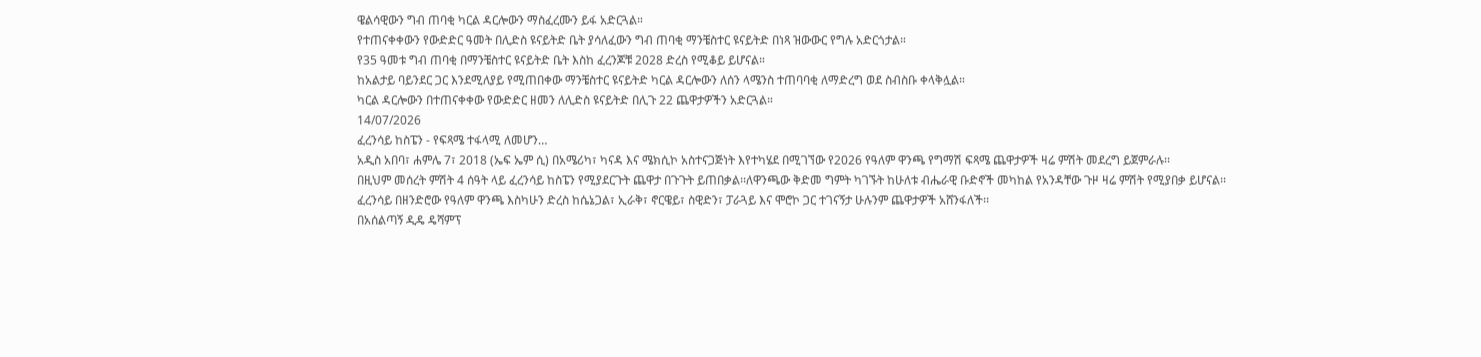ዌልሳዊውን ግብ ጠባቂ ካርል ዳርሎውን ማስፈረሙን ይፋ አድርጓል።
የተጠናቀቀውን የውድድር ዓመት በሊድስ ዩናይትድ ቤት ያሳለፈውን ግብ ጠባቂ ማንቼስተር ዩናይትድ በነጻ ዝውውር የግሉ አድርጎታል።
የ35 ዓመቱ ግብ ጠባቂ በማንቼስተር ዩናይትድ ቤት እስከ ፈረንጆቹ 2028 ድረስ የሚቆይ ይሆናል።
ከአልታይ ባይንደር ጋር እንደሚለያይ የሚጠበቀው ማንቼስተር ዩናይትድ ካርል ዳርሎውን ለሰን ላሜንስ ተጠባባቂ ለማድረግ ወደ ስብስቡ ቀላቅሏል።
ካርል ዳርሎውን በተጠናቀቀው የውድድር ዘመን ለሊድስ ዩናይትድ በሊጉ 22 ጨዋታዎችን አድርጓል።
14/07/2026
ፈረንሳይ ከስፔን - የፍጻሜ ተፋላሚ ለመሆን…
አዲስ አበባ፣ ሐምሌ 7፣ 2018 (ኤፍ ኤም ሲ) በአሜሪካ፣ ካናዳ እና ሜክሲኮ አስተናጋጅነት እየተካሄደ በሚገኘው የ2026 የዓለም ዋንጫ የግማሽ ፍጻሜ ጨዋታዎች ዛሬ ምሽት መደረግ ይጀምራሉ፡፡
በዚህም መሰረት ምሽት 4 ሰዓት ላይ ፈረንሳይ ከስፔን የሚያደርጉት ጨዋታ በጉጉት ይጠበቃል፡፡ለዋንጫው ቅድመ ግምት ካገኙት ከሁለቱ ብሔራዊ ቡድኖች መካከል የአንዳቸው ጉዞ ዛሬ ምሽት የሚያበቃ ይሆናል፡፡
ፈረንሳይ በዘንድሮው የዓለም ዋንጫ እስካሁን ድረስ ከሴኔጋል፣ ኢራቅ፣ ኖርዌይ፣ ስዊድን፣ ፓራጓይ እና ሞሮኮ ጋር ተገናኝታ ሁሉንም ጨዋታዎች አሸንፋለች፡፡
በአሰልጣኝ ዲዴ ዴሻምፕ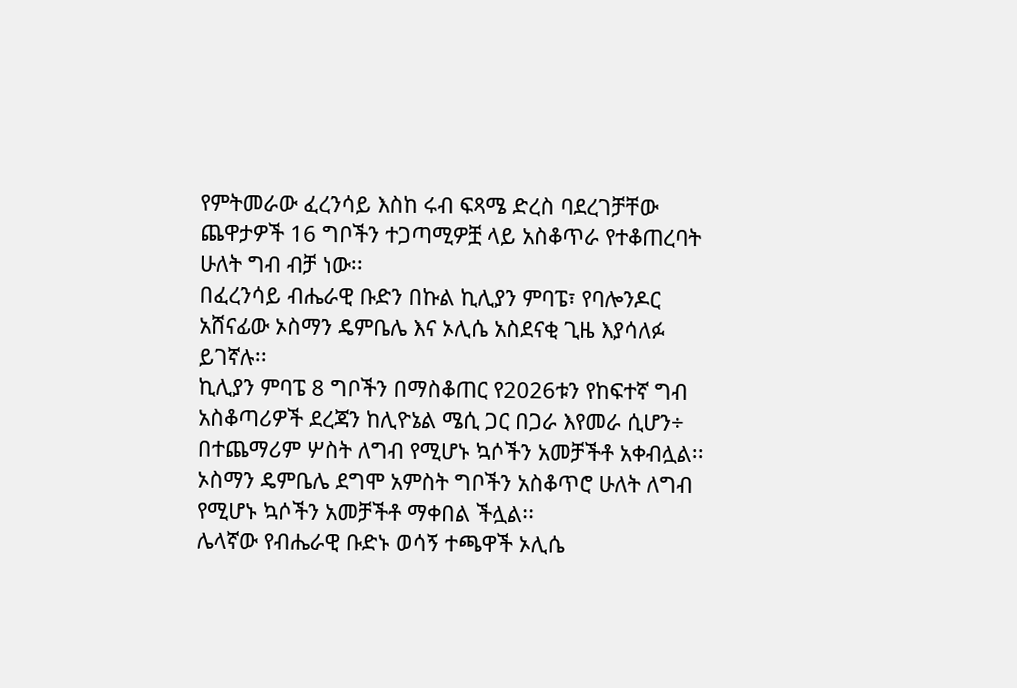የምትመራው ፈረንሳይ እስከ ሩብ ፍጻሜ ድረስ ባደረገቻቸው ጨዋታዎች 16 ግቦችን ተጋጣሚዎቿ ላይ አስቆጥራ የተቆጠረባት ሁለት ግብ ብቻ ነው፡፡
በፈረንሳይ ብሔራዊ ቡድን በኩል ኪሊያን ምባፔ፣ የባሎንዶር አሸናፊው ኦስማን ዴምቤሌ እና ኦሊሴ አስደናቂ ጊዜ እያሳለፉ ይገኛሉ፡፡
ኪሊያን ምባፔ 8 ግቦችን በማስቆጠር የ2026ቱን የከፍተኛ ግብ አስቆጣሪዎች ደረጃን ከሊዮኔል ሜሲ ጋር በጋራ እየመራ ሲሆን÷ በተጨማሪም ሦስት ለግብ የሚሆኑ ኳሶችን አመቻችቶ አቀብሏል፡፡
ኦስማን ዴምቤሌ ደግሞ አምስት ግቦችን አስቆጥሮ ሁለት ለግብ የሚሆኑ ኳሶችን አመቻችቶ ማቀበል ችሏል፡፡
ሌላኛው የብሔራዊ ቡድኑ ወሳኝ ተጫዋች ኦሊሴ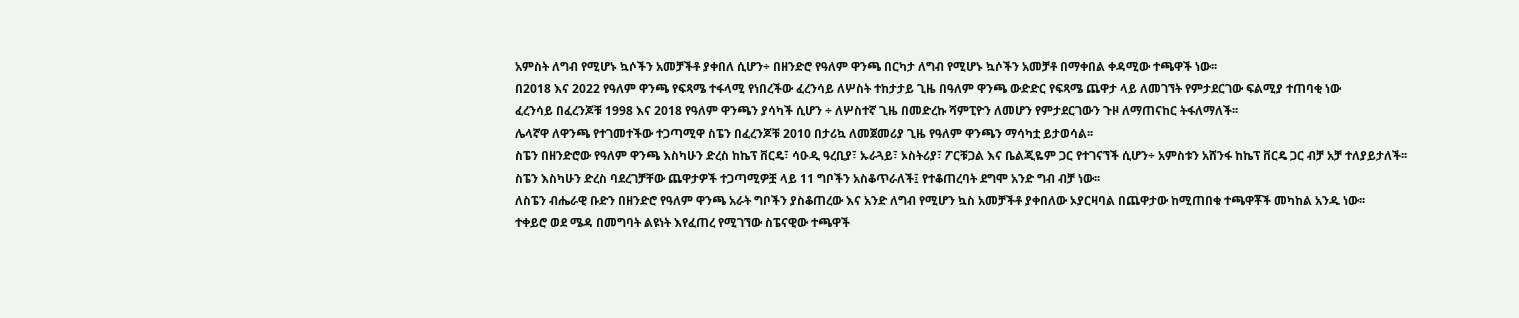አምስት ለግብ የሚሆኑ ኳሶችን አመቻችቶ ያቀበለ ሲሆን÷ በዘንድሮ የዓለም ዋንጫ በርካታ ለግብ የሚሆኑ ኳሶችን አመቻቶ በማቀበል ቀዳሚው ተጫዋች ነው፡፡
በ2018 እና 2022 የዓለም ዋንጫ የፍጻሜ ተፋላሚ የነበረችው ፈረንሳይ ለሦስት ተከታታይ ጊዜ በዓለም ዋንጫ ውድድር የፍጻሜ ጨዋታ ላይ ለመገኘት የምታደርገው ፍልሚያ ተጠባቂ ነው
ፈረንሳይ በፈረንጆቹ 1998 እና 2018 የዓለም ዋንጫን ያሳካች ሲሆን ÷ ለሦስተኛ ጊዜ በመድረኩ ሻምፒዮን ለመሆን የምታደርገውን ጉዞ ለማጠናከር ትፋለማለች፡፡
ሌላኛዋ ለዋንጫ የተገመተችው ተጋጣሚዋ ስፔን በፈረንጆቹ 2010 በታሪኳ ለመጀመሪያ ጊዜ የዓለም ዋንጫን ማሳካቷ ይታወሳል፡፡
ስፔን በዘንድሮው የዓለም ዋንጫ እስካሁን ድረስ ከኬፕ ቨርዴ፣ ሳዑዲ ዓረቢያ፣ ኡራጓይ፣ ኦስትሪያ፣ ፖርቹጋል እና ቤልጂዬም ጋር የተገናኘች ሲሆን÷ አምስቱን አሸንፋ ከኬፕ ቨርዴ ጋር ብቻ አቻ ተለያይታለች፡፡
ስፔን እስካሁን ድረስ ባደረገቻቸው ጨዋታዎች ተጋጣሚዎቿ ላይ 11 ግቦችን አስቆጥራለች፤ የተቆጠረባት ደግሞ አንድ ግብ ብቻ ነው፡፡
ለስፔን ብሔራዊ ቡድን በዘንድሮ የዓለም ዋንጫ አራት ግቦችን ያስቆጠረው እና አንድ ለግብ የሚሆን ኳስ አመቻችቶ ያቀበለው ኦያርዛባል በጨዋታው ከሚጠበቁ ተጫዋቾች መካከል አንዱ ነው፡፡
ተቀይሮ ወደ ሜዳ በመግባት ልዩነት እየፈጠረ የሚገኘው ስፔናዊው ተጫዋች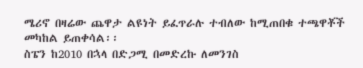ሜሪኖ በዛሬው ጨዋታ ልዩነት ይፈጥራሉ ተብለው ከሚጠበቁ ተጫዋቾች መካከል ይጠቀሳል፡፡
ስፔን ከ2010 በኋላ በድጋሚ በመድረኩ ለመንገስ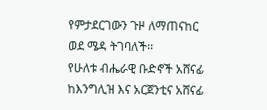የምታደርገውን ጉዞ ለማጠናከር ወደ ሜዳ ትገባለች፡፡
የሁለቱ ብሔራዊ ቡድኖች አሸናፊ ከእንግሊዝ እና አርጀንቲና አሸናፊ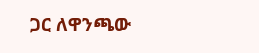ጋር ለዋንጫው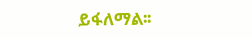ይፋለማል፡፡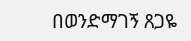በወንድማገኝ ጸጋዬ